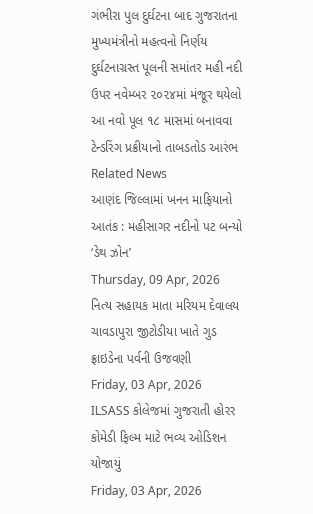ગંભીરા પુલ દુર્ઘટના બાદ ગુજરાતના મુખ્યમંત્રીનો મહત્વનો નિર્ણય
દુર્ઘટનાગ્રસ્ત પૂલની સમાંતર મહી નદી ઉપર નવેમ્બર ૨૦૨૪માં મંજૂર થયેલો આ નવો પૂલ ૧૮ માસમાં બનાવવા ટેન્ડરિંગ પ્રક્રીયાનો તાબડતોડ આરંભ
Related News
આણંદ જિલ્લામાં ખનન માફિયાનો આતંક : મહીસાગર નદીનો પટ બન્યો ‘ડેથ ઝોન’
Thursday, 09 Apr, 2026
નિત્ય સહાયક માતા મરિયમ દેવાલય ચાવડાપુરા જીટોડીયા ખાતે ગુડ ફ્રાઇડેના પર્વની ઉજવણી
Friday, 03 Apr, 2026
ILSASS કોલેજમાં ગુજરાતી હોરર કોમેડી ફિલ્મ માટે ભવ્ય ઓડિશન યોજાયું
Friday, 03 Apr, 2026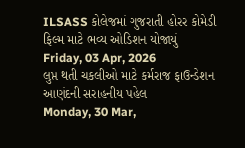ILSASS કોલેજમાં ગુજરાતી હોરર કોમેડી ફિલ્મ માટે ભવ્ય ઓડિશન યોજાયું
Friday, 03 Apr, 2026
લુપ્ત થતી ચકલીઓ માટે કર્મરાજ ફાઉન્ડેશન આણંદની સરાહનીય પહેલ
Monday, 30 Mar,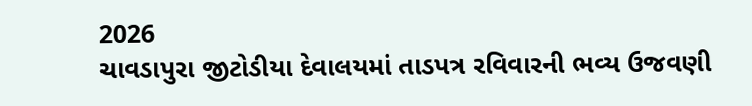2026
ચાવડાપુરા જીટોડીયા દેવાલયમાં તાડપત્ર રવિવારની ભવ્ય ઉજવણી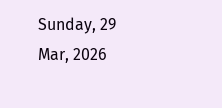Sunday, 29 Mar, 2026